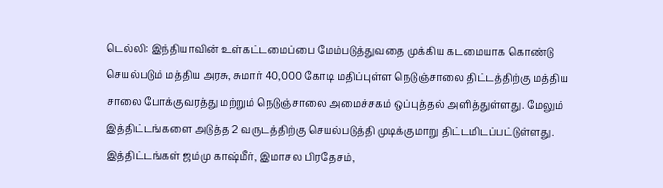டெல்லி: இந்தியாவின் உள்கட்டமைப்பை மேம்படுத்துவதை முக்கிய கடமையாக கொண்டு செயல்படும் மத்திய அரசு, சுமார் 40,000 கோடி மதிப்புள்ள நெடுஞ்சாலை திட்டத்திற்கு மத்திய சாலை போக்குவரத்து மற்றும் நெடுஞ்சாலை அமைச்சகம் ஒப்புத்தல் அளித்துள்ளது. மேலும் இத்திட்டங்களை அடுத்த 2 வருடத்திற்கு செயல்படுத்தி முடிக்குமாறு திட்டமிடப்பட்டுள்ளது.
இத்திட்டங்கள் ஜம்மு காஷ்மீர், இமாசல பிரதேசம்,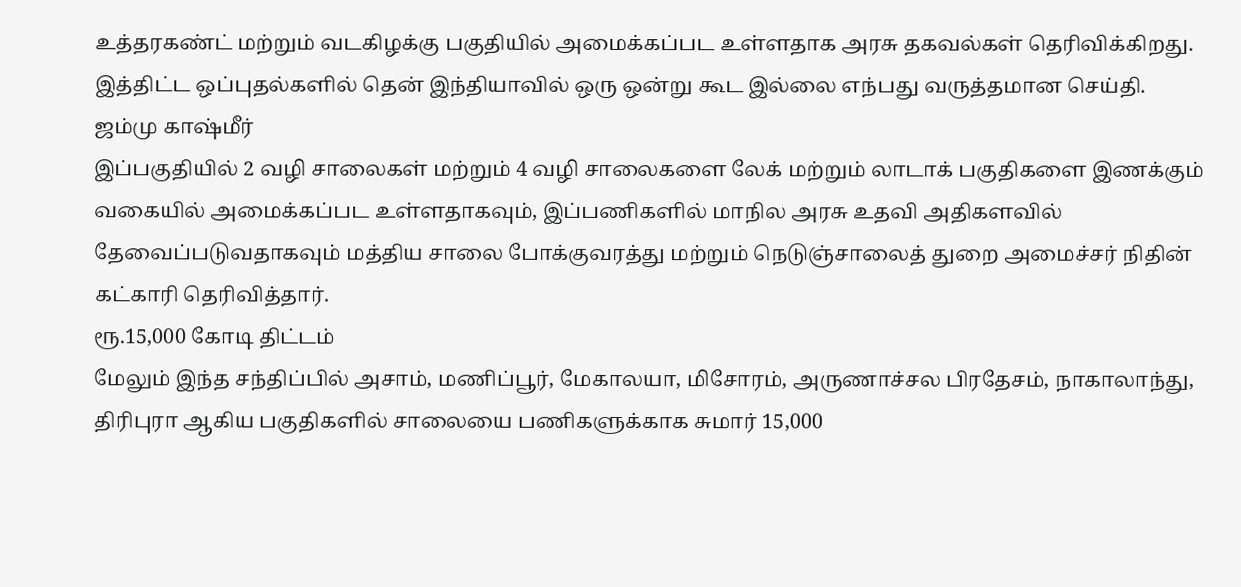உத்தரகண்ட் மற்றும் வடகிழக்கு பகுதியில் அமைக்கப்பட உள்ளதாக அரசு தகவல்கள் தெரிவிக்கிறது. இத்திட்ட ஒப்புதல்களில் தென் இந்தியாவில் ஒரு ஒன்று கூட இல்லை எந்பது வருத்தமான செய்தி.
ஜம்மு காஷ்மீர்
இப்பகுதியில் 2 வழி சாலைகள் மற்றும் 4 வழி சாலைகளை லேக் மற்றும் லாடாக் பகுதிகளை இணக்கும் வகையில் அமைக்கப்பட உள்ளதாகவும், இப்பணிகளில் மாநில அரசு உதவி அதிகளவில் தேவைப்படுவதாகவும் மத்திய சாலை போக்குவரத்து மற்றும் நெடுஞ்சாலைத் துறை அமைச்சர் நிதின் கட்காரி தெரிவித்தார்.
ரூ.15,000 கோடி திட்டம்
மேலும் இந்த சந்திப்பில் அசாம், மணிப்பூர், மேகாலயா, மிசோரம், அருணாச்சல பிரதேசம், நாகாலாந்து, திரிபுரா ஆகிய பகுதிகளில் சாலையை பணிகளுக்காக சுமார் 15,000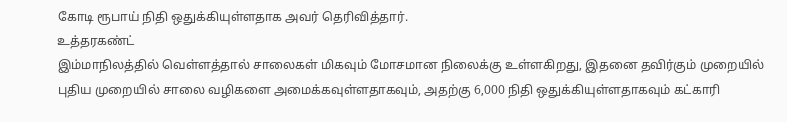கோடி ரூபாய் நிதி ஒதுக்கியுள்ளதாக அவர் தெரிவித்தார்.
உத்தரகண்ட்
இம்மாநிலத்தில் வெள்ளத்தால் சாலைகள் மிகவும் மோசமான நிலைக்கு உள்ளகிறது, இதனை தவிர்கும் முறையில் புதிய முறையில் சாலை வழிகளை அமைக்கவுள்ளதாகவும், அதற்கு 6,000 நிதி ஒதுக்கியுள்ளதாகவும் கட்காரி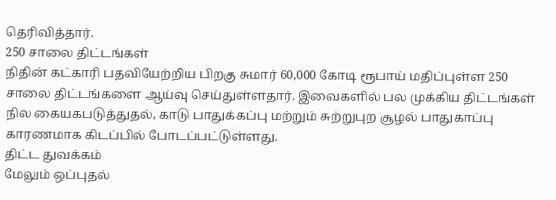தெரிவித்தார்.
250 சாலை திட்டங்கள்
நிதின் கட்காரி பதவியேற்றிய பிறகு சுமார் 60,000 கோடி ரூபாய் மதிப்புள்ள 250 சாலை திட்டங்களை ஆய்வு செய்துள்ளதார். இவைகளில் பல முக்கிய திட்டங்கள் நில கையகபடுத்துதல், காடு பாதுக்கப்பு மற்றும் சுற்றுபுற சூழல் பாதுகாப்பு காரணமாக கிடப்பில் போடப்பட்டுள்ளது.
திட்ட துவக்கம்
மேலும் ஒப்புதல்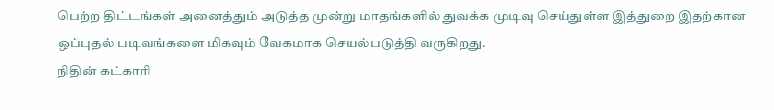பெற்ற திட்டங்கள் அனைத்தும் அடுத்த முன்று மாதங்களில் துவக்க முடிவு செய்துள்ள இத்துறை இதற்கான ஒப்புதல் படிவங்களை மிகவும் வேகமாக செயல்படுத்தி வருகிறது.
நிதின் கட்காரி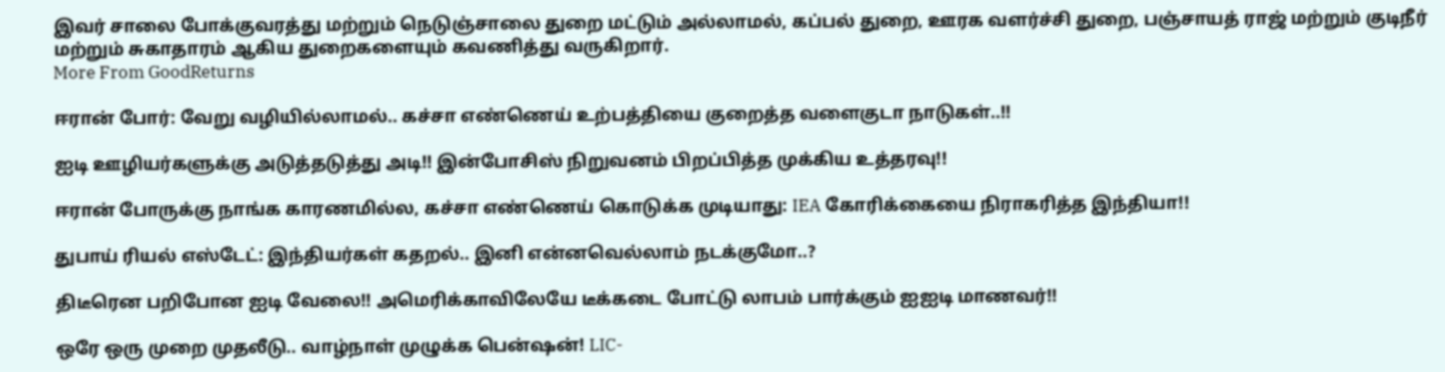இவர் சாலை போக்குவரத்து மற்றும் நெடுஞ்சாலை துறை மட்டும் அல்லாமல், கப்பல் துறை, ஊரக வளர்ச்சி துறை, பஞ்சாயத் ராஜ் மற்றும் குடிநீர் மற்றும் சுகாதாரம் ஆகிய துறைகளையும் கவணித்து வருகிறார்.
More From GoodReturns

ஈரான் போர்: வேறு வழியில்லாமல்.. கச்சா எண்ணெய் உற்பத்தியை குறைத்த வளைகுடா நாடுகள்..!!

ஐடி ஊழியர்களுக்கு அடுத்தடுத்து அடி!! இன்போசிஸ் நிறுவனம் பிறப்பித்த முக்கிய உத்தரவு!!

ஈரான் போருக்கு நாங்க காரணமில்ல, கச்சா எண்ணெய் கொடுக்க முடியாது: IEA கோரிக்கையை நிராகரித்த இந்தியா!!

துபாய் ரியல் எஸ்டேட்: இந்தியர்கள் கதறல்.. இனி என்னவெல்லாம் நடக்குமோ..?

திடீரென பறிபோன ஐடி வேலை!! அமெரிக்காவிலேயே டீக்கடை போட்டு லாபம் பார்க்கும் ஐஐடி மாணவர்!!

ஒரே ஒரு முறை முதலீடு.. வாழ்நாள் முழுக்க பென்ஷன்! LIC-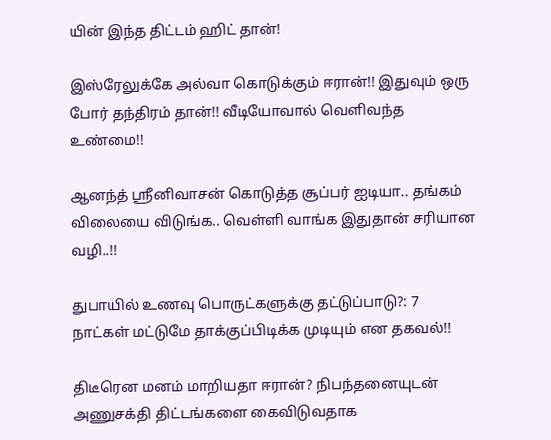யின் இந்த திட்டம் ஹிட் தான்!

இஸ்ரேலுக்கே அல்வா கொடுக்கும் ஈரான்!! இதுவும் ஒரு போர் தந்திரம் தான்!! வீடியோவால் வெளிவந்த உண்மை!!

ஆனந்த் ஸ்ரீனிவாசன் கொடுத்த சூப்பர் ஐடியா.. தங்கம் விலையை விடுங்க.. வெள்ளி வாங்க இதுதான் சரியான வழி..!!

துபாயில் உணவு பொருட்களுக்கு தட்டுப்பாடு?: 7 நாட்கள் மட்டுமே தாக்குப்பிடிக்க முடியும் என தகவல்!!

திடீரென மனம் மாறியதா ஈரான்? நிபந்தனையுடன் அணுசக்தி திட்டங்களை கைவிடுவதாக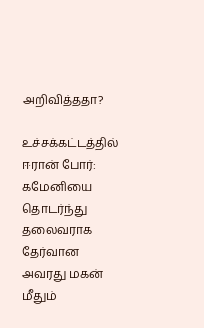அறிவித்ததா?

உச்சக்கட்டத்தில் ஈரான் போர்: கமேனியை தொடர்ந்து தலைவராக தேர்வான அவரது மகன் மீதும்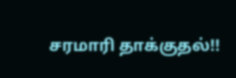சரமாரி தாக்குதல்!!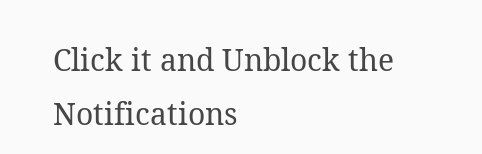Click it and Unblock the Notifications